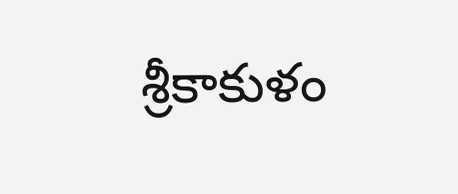శ్రీకాకుళం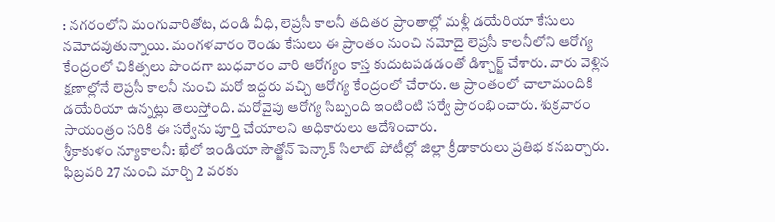: నగరంలోని మంగువారితోట, దండి వీధి, లెప్రసీ కాలనీ తదితర ప్రాంతాల్లో మళ్లీ డయేరియా కేసులు నమోదవుతున్నాయి. మంగళవారం రెండు కేసులు ఈ ప్రాంతం నుంచి నమోదై లెప్రసీ కాలనీలోని ఆరోగ్య కేంద్రంలో చికిత్సలు పొందగా బుధవారం వారి ఆరోగ్యం కాస్త కుదుటపడడంతో డిశ్చార్జ్ చేశారు. వారు వెళ్లిన క్షణాల్లోనే లెప్రసీ కాలనీ నుంచి మరో ఇద్దరు వచ్చి ఆరోగ్య కేంద్రంలో చేరారు. ఆ ప్రాంతంలో చాలామందికి డయేరియా ఉన్నట్లు తెలుస్తోంది. మరోవైపు ఆరోగ్య సిబ్బంది ఇంటింటి సర్వే ప్రారంభించారు. శుక్రవారం సాయంత్రం సరికి ఈ సర్వేను పూర్తి చేయాలని అధికారులు ఆదేశించారు.
శ్రీకాకుళం న్యూకాలనీ: ఖేలో ఇండియా సౌత్జోన్ పెన్కాక్ సిలాట్ పోటీల్లో జిల్లా క్రీడాకారులు ప్రతిభ కనబర్చారు. ఫిబ్రవరి 27 నుంచి మార్చి 2 వరకు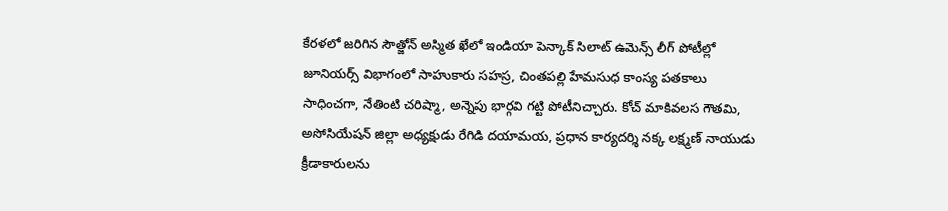కేరళలో జరిగిన సౌత్జోన్ అస్మిత ఖేలో ఇండియా పెన్కాక్ సిలాట్ ఉమెన్స్ లీగ్ పోటీల్లో జూనియర్స్ విభాగంలో సాహుకారు సహస్ర, చింతపల్లి హేమసుధ కాంస్య పతకాలు సాధించగా, నేతింటి చరిష్మా, అన్నెపు భార్గవి గట్టి పోటీనిచ్చారు. కోచ్ మాకివలస గౌతమి, అసోసియేషన్ జిల్లా అధ్యక్షుడు రేగిడి దయామయ, ప్రధాన కార్యదర్శి నక్క లక్ష్మణ్ నాయుడు క్రీడాకారులను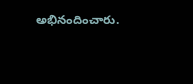అభినందించారు.